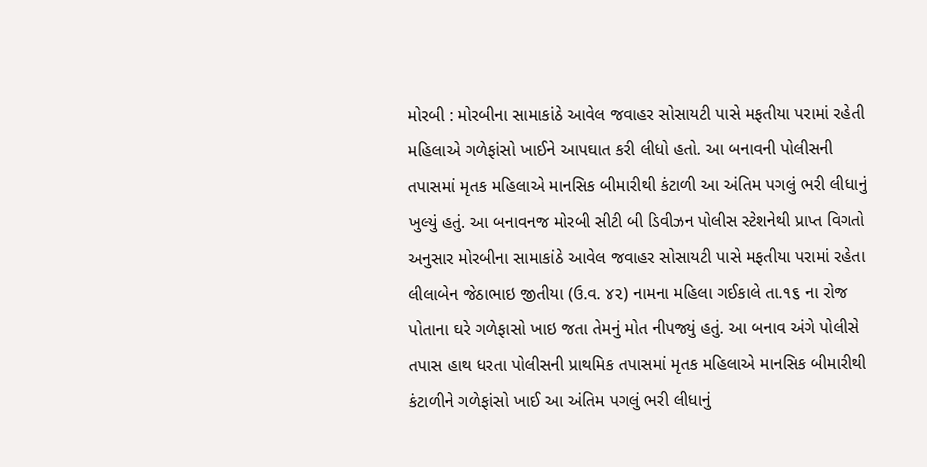મોરબી : મોરબીના સામાકાંઠે આવેલ જવાહર સોસાયટી પાસે મફતીયા પરામાં રહેતી મહિલાએ ગળેફાંસો ખાઈને આપઘાત કરી લીધો હતો. આ બનાવની પોલીસની તપાસમાં મૃતક મહિલાએ માનસિક બીમારીથી કંટાળી આ અંતિમ પગલું ભરી લીધાનું ખુલ્યું હતું. આ બનાવનજ મોરબી સીટી બી ડિવીઝન પોલીસ સ્ટેશનેથી પ્રાપ્ત વિગતો અનુસાર મોરબીના સામાકાંઠે આવેલ જવાહર સોસાયટી પાસે મફતીયા પરામાં રહેતા લીલાબેન જેઠાભાઇ જીતીયા (ઉ.વ. ૪૨) નામના મહિલા ગઈકાલે તા.૧૬ ના રોજ પોતાના ઘરે ગળેફાસો ખાઇ જતા તેમનું મોત નીપજ્યું હતું. આ બનાવ અંગે પોલીસે તપાસ હાથ ધરતા પોલીસની પ્રાથમિક તપાસમાં મૃતક મહિલાએ માનસિક બીમારીથી કંટાળીને ગળેફાંસો ખાઈ આ અંતિમ પગલું ભરી લીધાનું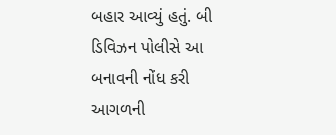બહાર આવ્યું હતું. બી ડિવિઝન પોલીસે આ બનાવની નોંધ કરી આગળની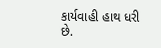કાર્યવાહી હાથ ધરી છે.